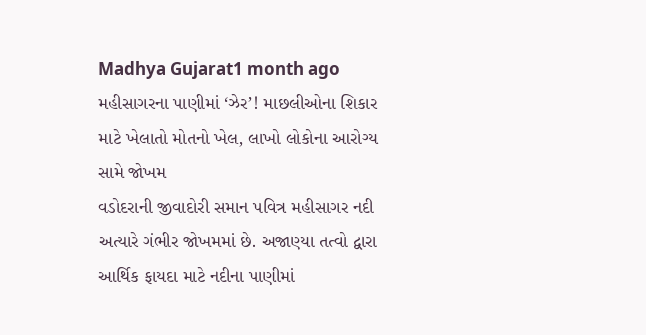Madhya Gujarat1 month ago
મહીસાગરના પાણીમાં ‘ઝેર’! માછલીઓના શિકાર માટે ખેલાતો મોતનો ખેલ, લાખો લોકોના આરોગ્ય સામે જોખમ
વડોદરાની જીવાદોરી સમાન પવિત્ર મહીસાગર નદી અત્યારે ગંભીર જોખમમાં છે. અજાણ્યા તત્વો દ્વારા આર્થિક ફાયદા માટે નદીના પાણીમાં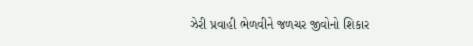ઝેરી પ્રવાહી ભેળવીને જળચર જીવોનો શિકાર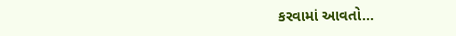કરવામાં આવતો...